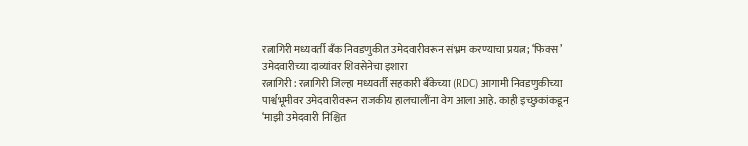रत्नागिरी मध्यवर्ती बँक निवडणुकीत उमेदवारीवरून संभ्रम करण्याचा प्रयत्न; ‘फिक्स’ उमेदवारीच्या दाव्यांवर शिवसेनेचा इशारा
रत्नागिरी : रत्नागिरी जिल्हा मध्यवर्ती सहकारी बँकेच्या (RDC) आगामी निवडणुकीच्या पार्श्वभूमीवर उमेदवारीवरून राजकीय हालचालींना वेग आला आहे. काही इच्छुकांकडून ‘माझी उमेदवारी निश्चित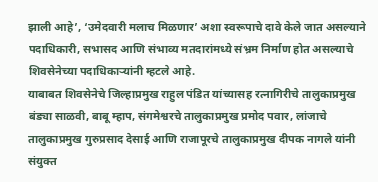झाली आहे’, ‘उमेदवारी मलाच मिळणार’ अशा स्वरूपाचे दावे केले जात असल्याने पदाधिकारी, सभासद आणि संभाव्य मतदारांमध्ये संभ्रम निर्माण होत असल्याचे शिवसेनेच्या पदाधिकाऱ्यांनी म्हटले आहे.
याबाबत शिवसेनेचे जिल्हाप्रमुख राहुल पंडित यांच्यासह रत्नागिरीचे तालुकाप्रमुख बंड्या साळवी, बाबू म्हाप, संगमेश्वरचे तालुकाप्रमुख प्रमोद पवार, लांजाचे तालुकाप्रमुख गुरुप्रसाद देसाई आणि राजापूरचे तालुकाप्रमुख दीपक नागले यांनी संयुक्त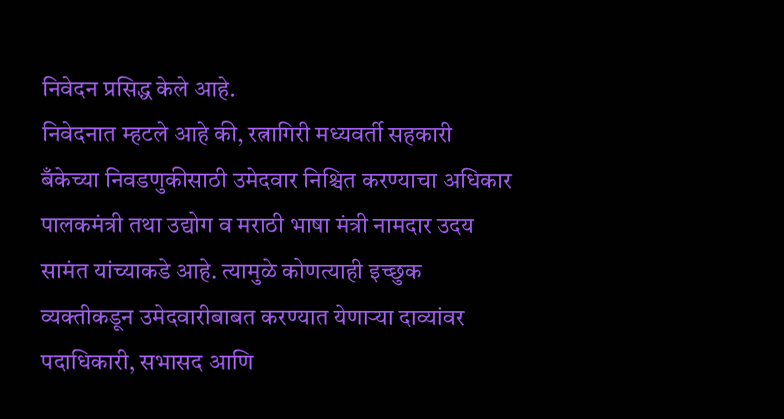निवेदन प्रसिद्ध केले आहे.
निवेदनात म्हटले आहे की, रत्नागिरी मध्यवर्ती सहकारी बँकेच्या निवडणुकीसाठी उमेदवार निश्चित करण्याचा अधिकार पालकमंत्री तथा उद्योग व मराठी भाषा मंत्री नामदार उदय सामंत यांच्याकडे आहे. त्यामुळे कोणत्याही इच्छुक व्यक्तीकडून उमेदवारीबाबत करण्यात येणाऱ्या दाव्यांवर पदाधिकारी, सभासद आणि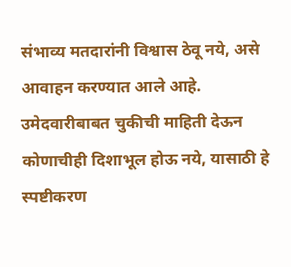संभाव्य मतदारांनी विश्वास ठेवू नये, असे आवाहन करण्यात आले आहे.
उमेदवारीबाबत चुकीची माहिती देऊन कोणाचीही दिशाभूल होऊ नये, यासाठी हे स्पष्टीकरण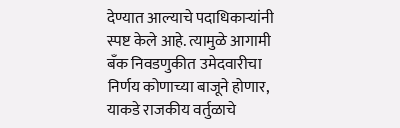देण्यात आल्याचे पदाधिकाऱ्यांनी स्पष्ट केले आहे. त्यामुळे आगामी बँक निवडणुकीत उमेदवारीचा निर्णय कोणाच्या बाजूने होणार, याकडे राजकीय वर्तुळाचे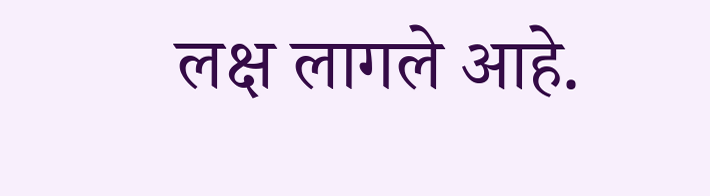लक्ष लागले आहे.